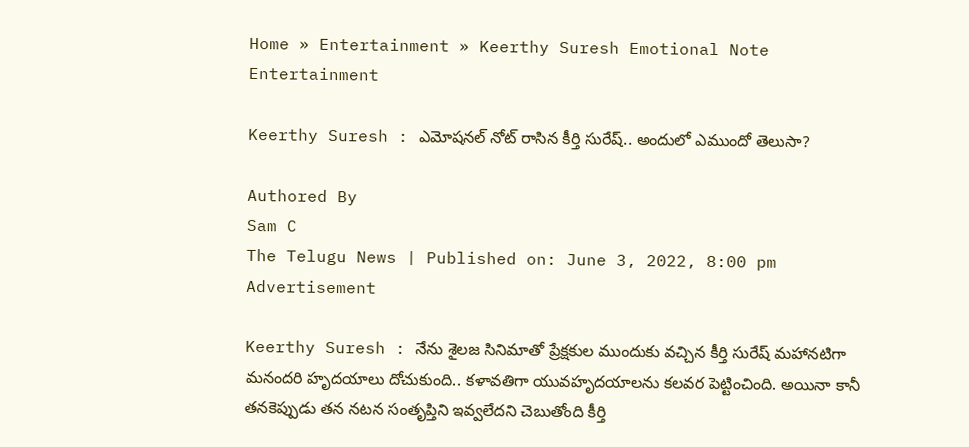Home » Entertainment » Keerthy Suresh Emotional Note
Entertainment

Keerthy Suresh : ఎమోష‌న‌ల్ నోట్ రాసిన కీర్తి సురేష్‌.. అందులో ఎముందో తెలుసా?

Authored By
Sam C
The Telugu News | Published on: June 3, 2022, 8:00 pm
Advertisement

Keerthy Suresh : నేను శైల‌జ సినిమాతో ప్రేక్ష‌కుల ముందుకు వ‌చ్చిన కీర్తి సురేష్ మహానటిగా మనందరి హృదయాలు దోచుకుంది.. కళావతిగా యువహృదయాలను కలవర పెట్టించింది. అయినా కానీ తనకెప్పుడు తన నటన సంతృప్తిని ఇవ్వలేదని చెబుతోంది కీర్తి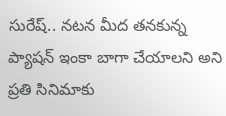సురేష్.. నటన మీద తనకున్న ప్యాషన్ ఇంకా బాగా చేయాలని అని ప్రతి సినిమాకు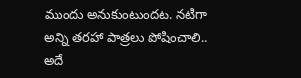ముందు అనుకుంటుందట. నటిగా అన్ని తరహా పాత్రలు పోషించాలి.. అదే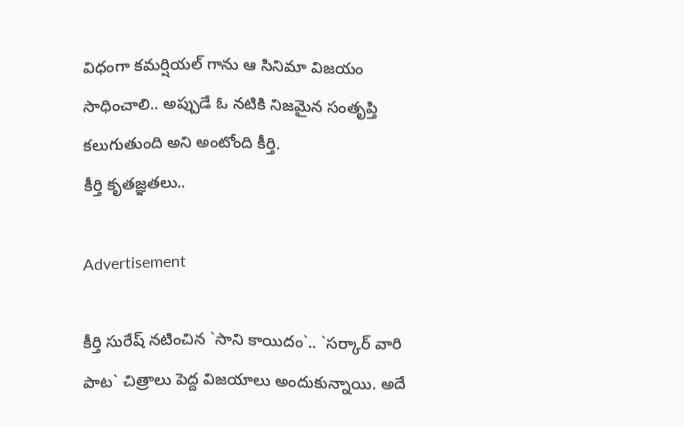విధంగా కమర్షియల్ గాను ఆ సినిమా విజయం సాధించాలి.. అప్పుడే ఓ నటికి నిజమైన సంతృప్తి కలుగుతుంది అని అంటోంది కీర్తి.
కీర్తి కృత‌జ్ఞ‌త‌లు..

Advertisement

కీర్తి సురేష్ నటించిన `సాని కాయిదం`.. `సర్కార్ వారి పాట` చిత్రాలు పెద్ద విజయాలు అందుకున్నాయి. అదే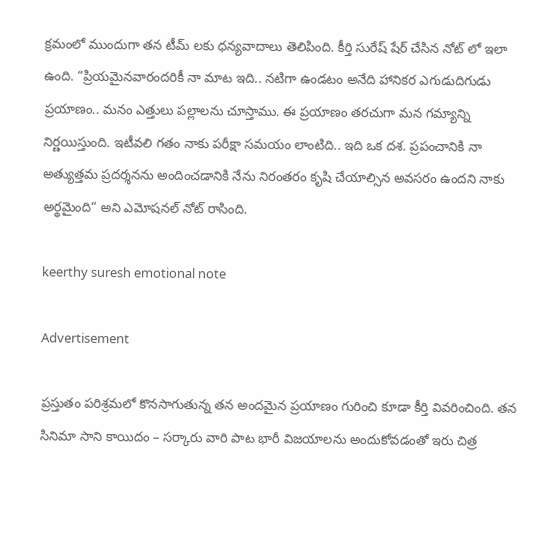క్రమంలో ముందుగా తన టీమ్ లకు ధన్యవాదాలు తెలిపింది. కీర్తి సురేష్ షేర్ చేసిన నోట్ లో ఇలా ఉంది. “ప్రియమైనవారందరికీ నా మాట ఇది.. నటిగా ఉండటం అనేది హానికర ఎగుడుదిగుడు ప్రయాణం.. మనం ఎత్తులు పల్లాలను చూస్తాము. ఈ ప్రయాణం తరచుగా మన గమ్యాన్ని నిర్ణయిస్తుంది. ఇటీవలి గతం నాకు పరీక్షా సమయం లాంటిది.. ఇది ఒక దశ. ప్రపంచానికి నా అత్యుత్తమ ప్రదర్శనను అందించడానికి నేను నిరంతరం కృషి చేయాల్సిన అవసరం ఉందని నాకు అర్థమైంది“ అని ఎమోషనల్ నోట్ రాసింది.

keerthy suresh emotional note

Advertisement

ప్రస్తుతం పరిశ్రమలో కొనసాగుతున్న తన అందమైన ప్రయాణం గురించి కూడా కీర్తి వివరించింది. తన సినిమా సాని కాయిదం – సర్కారు వారి పాట భారీ విజయాలను అందుకోవడంతో ఇరు చిత్ర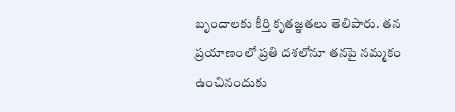బృందాలకు కీర్తి కృతజ్ఞతలు తెలిపారు. తన ప్రయాణంలో ప్రతి దశలోనూ తనపై నమ్మకం ఉంచినందుకు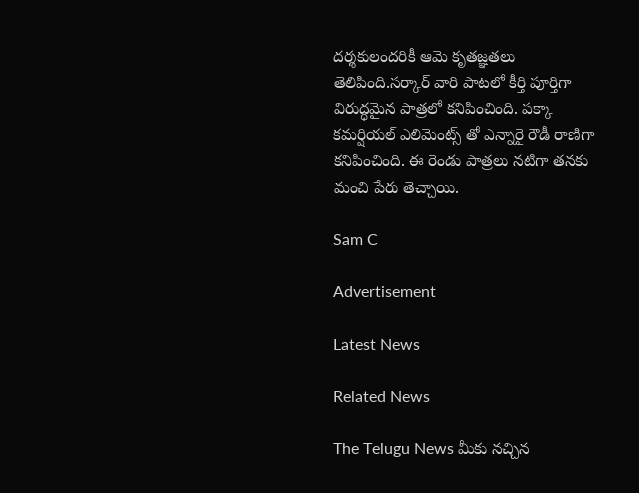దర్శకులందరికీ ఆమె కృతజ్ఞతలు తెలిపింది.సర్కార్ వారి పాటలో కీర్తి పూర్తిగా విరుద్ధమైన పాత్రలో కనిపించింది. పక్కా కమర్షియల్ ఎలిమెంట్స్ తో ఎన్నారై రౌడీ రాణిగా కనిపించింది. ఈ రెండు పాత్రలు నటిగా తనకు మంచి పేరు తెచ్చాయి.

Sam C

Advertisement

Latest News

Related News

The Telugu News మీకు నచ్చిన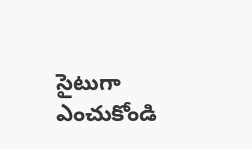సైటుగా ఎంచుకోండి